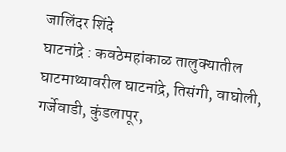जालिंदर शिंदे
घाटनांद्रे : कवठेमहांकाळ तालुक्यातील घाटमाथ्यावरील घाटनांद्रे, तिसंगी, वाघोली, गर्जेवाडी, कुंडलापूर,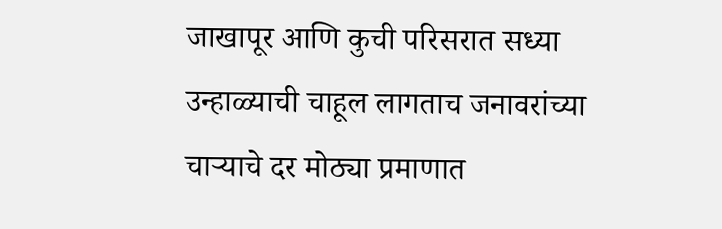जाखापूर आणि कुची परिसरात सध्या उन्हाळ्याची चाहूल लागताच जनावरांच्या चाऱ्याचे दर मोठ्या प्रमाणात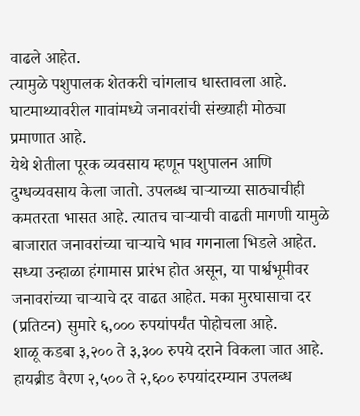वाढले आहेत.
त्यामुळे पशुपालक शेतकरी चांगलाच धास्तावला आहे. घाटमाथ्यावरील गावांमध्ये जनावरांची संख्याही मोठ्या प्रमाणात आहे.
येथे शेतीला पूरक व्यवसाय म्हणून पशुपालन आणि दुग्धव्यवसाय केला जातो. उपलब्ध चाऱ्याच्या साठ्याचीही कमतरता भासत आहे. त्यातच चाऱ्याची वाढती मागणी यामुळे बाजारात जनावरांच्या चाऱ्याचे भाव गगनाला भिडले आहेत.
सध्या उन्हाळा हंगामास प्रारंभ होत असून, या पार्श्वभूमीवर जनावरांच्या चाऱ्याचे दर वाढत आहेत. मका मुरघासाचा दर (प्रतिटन) सुमारे ६,००० रुपयांपर्यंत पोहोचला आहे.
शाळू कडबा ३,२०० ते ३,३०० रुपये दराने विकला जात आहे. हायब्रीड वैरण २,५०० ते २,६०० रुपयांदरम्यान उपलब्ध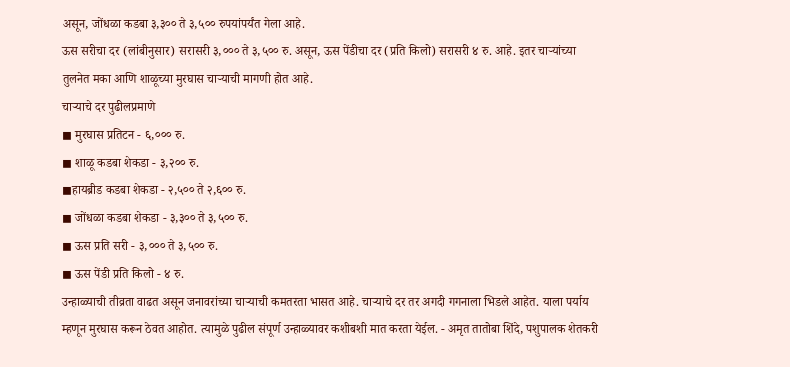असून, जोंधळा कडबा ३,३०० ते ३,५०० रुपयांपर्यंत गेला आहे.
ऊस सरीचा दर (लांबीनुसार) सरासरी ३,००० ते ३,५०० रु. असून, ऊस पेंडीचा दर (प्रति किलो) सरासरी ४ रु. आहे. इतर चाऱ्यांच्या तुलनेत मका आणि शाळूच्या मुरघास चाऱ्याची मागणी होत आहे.
चाऱ्याचे दर पुढीलप्रमाणे
◼ मुरघास प्रतिटन - ६,००० रु.
◼ शाळू कडबा शेकडा - ३,२०० रु.
◼हायब्रीड कडबा शेकडा - २,५०० ते २,६०० रु.
◼ जोंधळा कडबा शेकडा - ३,३०० ते ३,५०० रु.
◼ ऊस प्रति सरी - ३,००० ते ३,५०० रु.
◼ ऊस पेंडी प्रति किलो - ४ रु.
उन्हाळ्याची तीव्रता वाढत असून जनावरांच्या चाऱ्याची कमतरता भासत आहे. चाऱ्याचे दर तर अगदी गगनाला भिडले आहेत. याला पर्याय म्हणून मुरघास करून ठेवत आहोत. त्यामुळे पुढील संपूर्ण उन्हाळ्यावर कशीबशी मात करता येईल. - अमृत तातोबा शिंदे, पशुपालक शेतकरी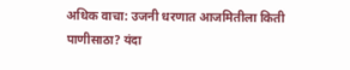अधिक वाचा: उजनी धरणात आजमितीला किती पाणीसाठा? यंदा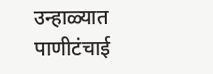उन्हाळ्यात पाणीटंचाई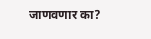जाणवणार का?